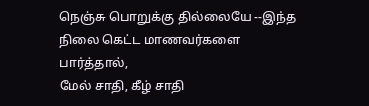நெஞ்சு பொறுக்கு தில்லையே --இந்த
நிலை கெட்ட மாணவர்களை பார்த்தால்,
மேல் சாதி, கீழ் சாதி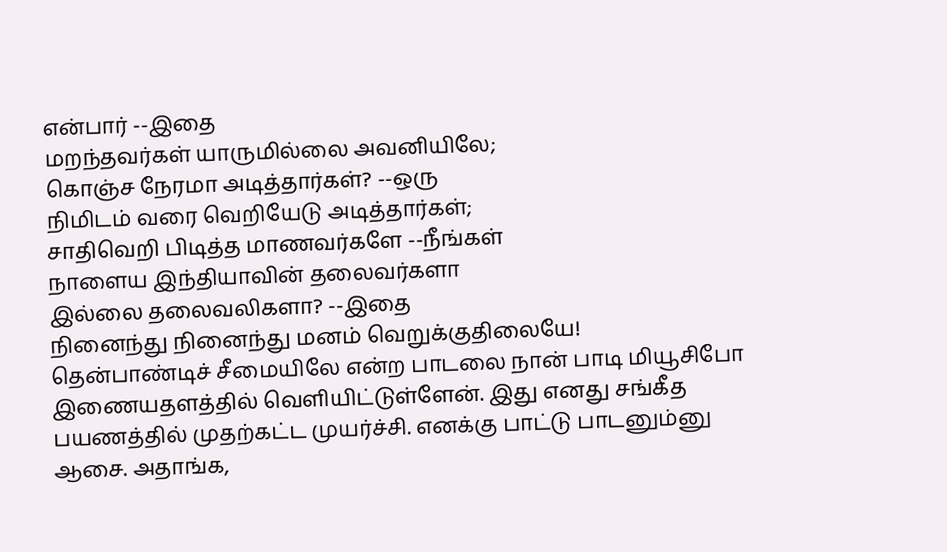என்பார் --இதை
மறந்தவர்கள் யாருமில்லை அவனியிலே;
கொஞ்ச நேரமா அடித்தார்கள்? --ஒரு
நிமிடம் வரை வெறியேடு அடித்தார்கள்;
சாதிவெறி பிடித்த மாணவர்களே --நீங்கள்
நாளைய இந்தியாவின் தலைவர்களா
இல்லை தலைவலிகளா? --இதை
நினைந்து நினைந்து மனம் வெறுக்குதிலையே!
தென்பாண்டிச் சீமையிலே என்ற பாடலை நான் பாடி மியூசிபோ இணையதளத்தில் வெளியிட்டுள்ளேன். இது எனது சங்கீத பயணத்தில் முதற்கட்ட முயர்ச்சி. எனக்கு பாட்டு பாடனும்னு ஆசை. அதாங்க,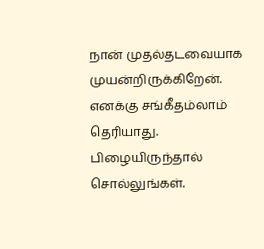நான் முதல்தடவையாக முயன்றிருக்கிறேன். எனக்கு சங்கீதம்லாம் தெரியாது. பிழையிருந்தால் சொல்லுங்கள்.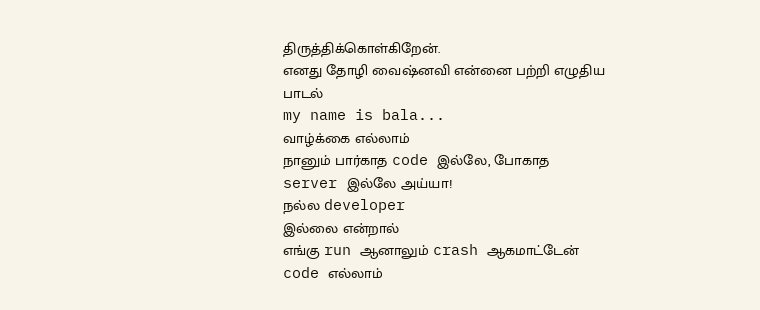திருத்திக்கொள்கிறேன்.
எனது தோழி வைஷ்னவி என்னை பற்றி எழுதிய பாடல்
my name is bala...
வாழ்க்கை எல்லாம்
நானும் பார்காத code இல்லே, போகாத server இல்லே அய்யா!
நல்ல developer
இல்லை என்றால்
எங்கு run ஆனாலும் crash ஆகமாட்டேன்
code எல்லாம்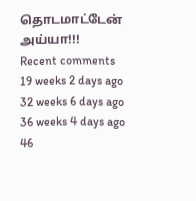தொடமாட்டேன் அய்யா!!!
Recent comments
19 weeks 2 days ago
32 weeks 6 days ago
36 weeks 4 days ago
46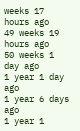weeks 17 hours ago
49 weeks 19 hours ago
50 weeks 1 day ago
1 year 1 day ago
1 year 6 days ago
1 year 1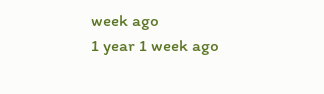week ago
1 year 1 week ago